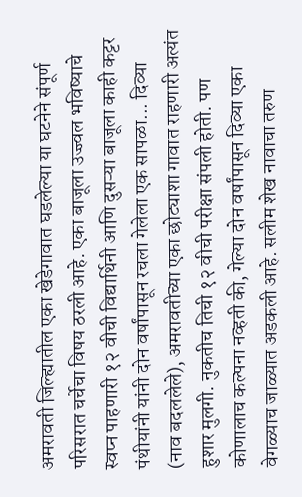अमरावती जिल्ह्यातील एका खेडेगावात घडलेल्या या घटनेने संपूर्ण परिसरात चर्चेचा विषय ठरली आहे. एका बाजूला उज्ज्वल भविष्याचे स्वप्न पाहणारी १२ वीची विद्यार्थिनी आणि दुसऱ्या बाजूला काही कट्टर पंथीयांनी यांनी दोन वर्षांपासून रचला गेलेला एक सापळा... दिव्या (नाव बदललेले), अमरावतीच्या एका छोट्याशा गावात राहणारी अत्यंत हुशार मुलगी. नुकतीच तिची १२ वीची परीक्षा संपली होती. पण कोणालाच कल्पना नव्हती की, गेल्या दोन वर्षांपासून दिव्या एका वेगळ्याच जाळ्यात अडकली आहे. सलीम शेख नावाचा तरुण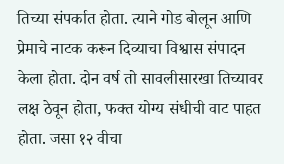तिच्या संपर्कात होता. त्याने गोड बोलून आणि प्रेमाचे नाटक करून दिव्याचा विश्वास संपादन केला होता. दोन वर्ष तो सावलीसारखा तिच्यावर लक्ष ठेवून होता, फक्त योग्य संधीची वाट पाहत होता. जसा १२ वीचा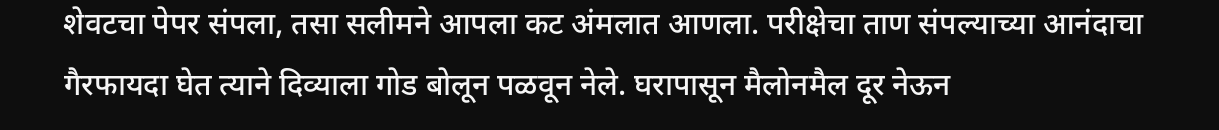शेवटचा पेपर संपला, तसा सलीमने आपला कट अंमलात आणला. परीक्षेचा ताण संपल्याच्या आनंदाचा गैरफायदा घेत त्याने दिव्याला गोड बोलून पळवून नेले. घरापासून मैलोनमैल दूर नेऊन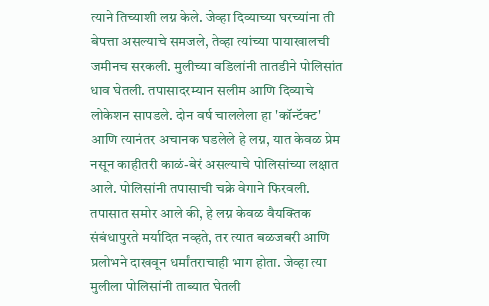त्याने तिच्याशी लग्न केले. जेव्हा दिव्याच्या घरच्यांना ती बेपत्ता असल्याचे समजले, तेव्हा त्यांच्या पायाखालची जमीनच सरकली. मुलीच्या वडिलांनी तातडीने पोलिसांत धाव घेतली. तपासादरम्यान सलीम आणि दिव्याचे लोकेशन सापडले. दोन वर्ष चाललेला हा 'कॉन्टॅक्ट' आणि त्यानंतर अचानक घडलेले हे लग्न, यात केवळ प्रेम नसून काहीतरी काळं-बेरं असल्याचे पोलिसांच्या लक्षात आले. पोलिसांनी तपासाची चक्रे वेगाने फिरवली. तपासात समोर आले की, हे लग्न केवळ वैयक्तिक संबंधापुरते मर्यादित नव्हते, तर त्यात बळजबरी आणि प्रलोभने दाखवून धर्मांतराचाही भाग होता. जेव्हा त्या मुलीला पोलिसांनी ताब्यात घेतली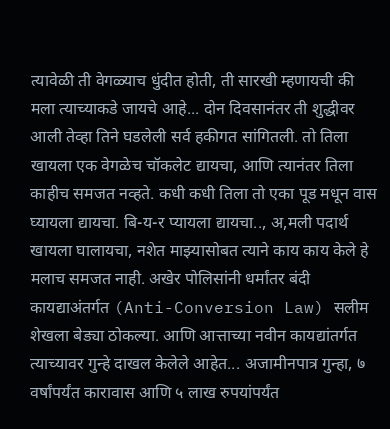त्यावेळी ती वेगळ्याच धुंदीत होती, ती सारखी म्हणायची की मला त्याच्याकडे जायचे आहे... दोन दिवसानंतर ती शुद्धीवर आली तेव्हा तिने घडलेली सर्व हकीगत सांगितली. तो तिला खायला एक वेगळेच चॉकलेट द्यायचा, आणि त्यानंतर तिला काहीच समजत नव्हते. कधी कधी तिला तो एका पूड मधून वास घ्यायला द्यायचा. बि-य-र प्यायला द्यायचा.., अ,मली पदार्थ खायला घालायचा, नशेत माझ्यासोबत त्याने काय काय केले हे मलाच समजत नाही. अखेर पोलिसांनी धर्मांतर बंदी कायद्याअंतर्गत (Anti-Conversion Law) सलीम शेखला बेड्या ठोकल्या. आणि आत्ताच्या नवीन कायद्यांतर्गत त्याच्यावर गुन्हे दाखल केलेले आहेत... अजामीनपात्र गुन्हा, ७ वर्षांपर्यंत कारावास आणि ५ लाख रुपयांपर्यंत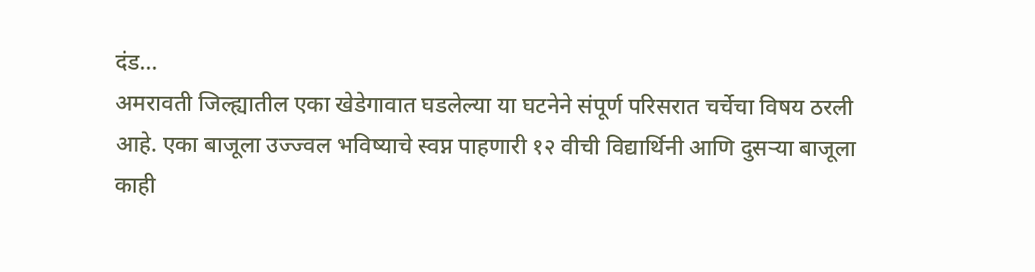दंड...
अमरावती जिल्ह्यातील एका खेडेगावात घडलेल्या या घटनेने संपूर्ण परिसरात चर्चेचा विषय ठरली आहे. एका बाजूला उज्ज्वल भविष्याचे स्वप्न पाहणारी १२ वीची विद्यार्थिनी आणि दुसऱ्या बाजूला काही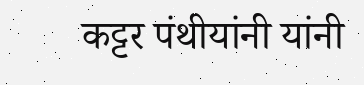कट्टर पंथीयांनी यांनी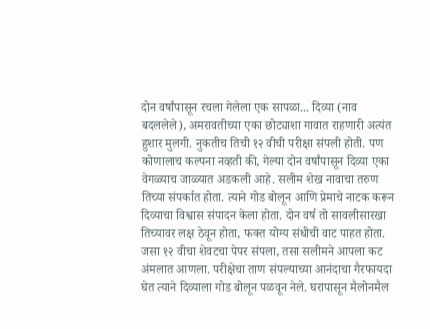दोन वर्षांपासून रचला गेलेला एक सापळा... दिव्या (नाव बदललेले), अमरावतीच्या एका छोट्याशा गावात राहणारी अत्यंत हुशार मुलगी. नुकतीच तिची १२ वीची परीक्षा संपली होती. पण कोणालाच कल्पना नव्हती की, गेल्या दोन वर्षांपासून दिव्या एका वेगळ्याच जाळ्यात अडकली आहे. सलीम शेख नावाचा तरुण तिच्या संपर्कात होता. त्याने गोड बोलून आणि प्रेमाचे नाटक करून दिव्याचा विश्वास संपादन केला होता. दोन वर्ष तो सावलीसारखा तिच्यावर लक्ष ठेवून होता, फक्त योग्य संधीची वाट पाहत होता. जसा १२ वीचा शेवटचा पेपर संपला, तसा सलीमने आपला कट अंमलात आणला. परीक्षेचा ताण संपल्याच्या आनंदाचा गैरफायदा घेत त्याने दिव्याला गोड बोलून पळवून नेले. घरापासून मैलोनमैल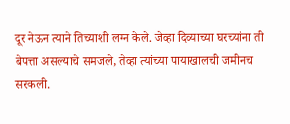दूर नेऊन त्याने तिच्याशी लग्न केले. जेव्हा दिव्याच्या घरच्यांना ती बेपत्ता असल्याचे समजले, तेव्हा त्यांच्या पायाखालची जमीनच सरकली.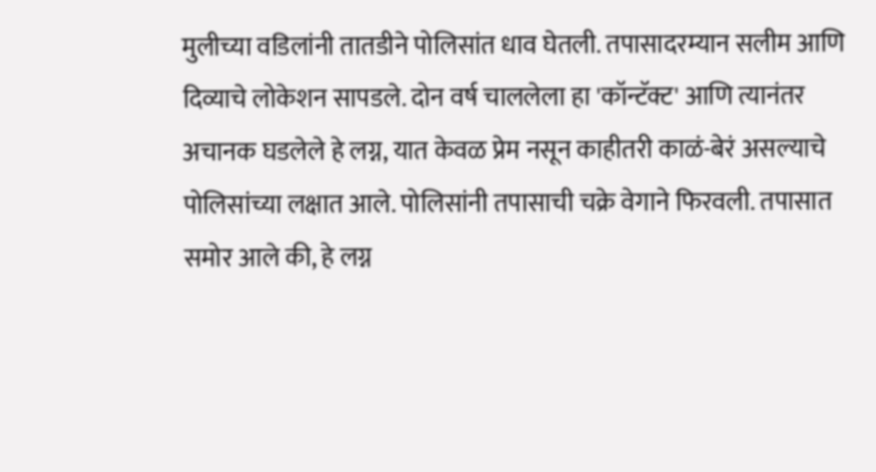मुलीच्या वडिलांनी तातडीने पोलिसांत धाव घेतली. तपासादरम्यान सलीम आणि दिव्याचे लोकेशन सापडले. दोन वर्ष चाललेला हा 'कॉन्टॅक्ट' आणि त्यानंतर अचानक घडलेले हे लग्न, यात केवळ प्रेम नसून काहीतरी काळं-बेरं असल्याचे पोलिसांच्या लक्षात आले. पोलिसांनी तपासाची चक्रे वेगाने फिरवली. तपासात समोर आले की, हे लग्न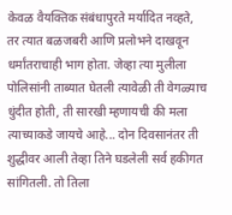केवळ वैयक्तिक संबंधापुरते मर्यादित नव्हते, तर त्यात बळजबरी आणि प्रलोभने दाखवून धर्मांतराचाही भाग होता. जेव्हा त्या मुलीला पोलिसांनी ताब्यात घेतली त्यावेळी ती वेगळ्याच धुंदीत होती, ती सारखी म्हणायची की मला त्याच्याकडे जायचे आहे... दोन दिवसानंतर ती शुद्धीवर आली तेव्हा तिने घडलेली सर्व हकीगत सांगितली. तो तिला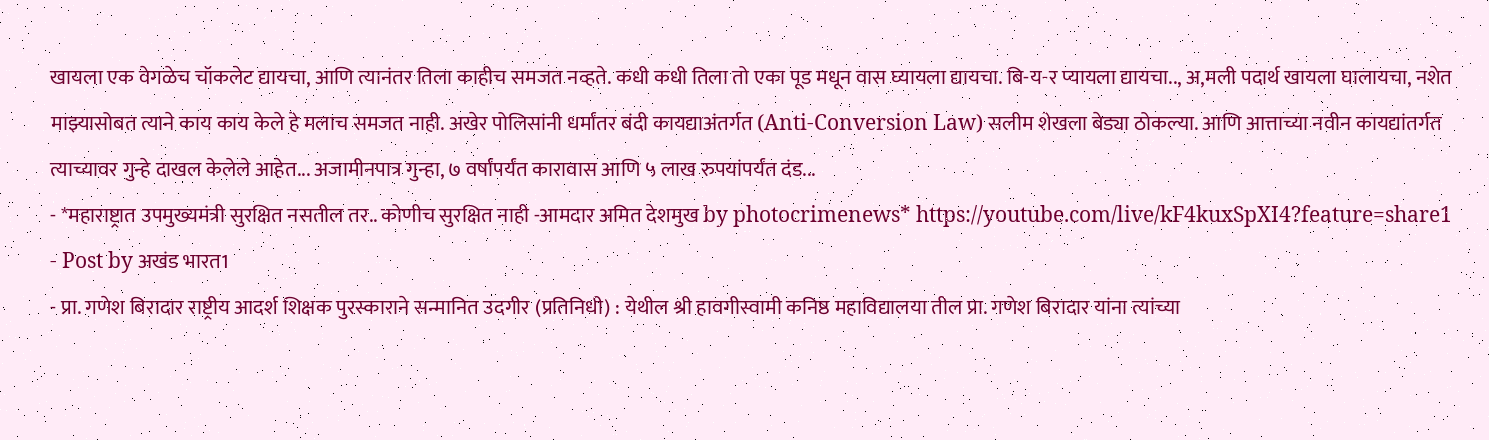खायला एक वेगळेच चॉकलेट द्यायचा, आणि त्यानंतर तिला काहीच समजत नव्हते. कधी कधी तिला तो एका पूड मधून वास घ्यायला द्यायचा. बि-य-र प्यायला द्यायचा.., अ,मली पदार्थ खायला घालायचा, नशेत माझ्यासोबत त्याने काय काय केले हे मलाच समजत नाही. अखेर पोलिसांनी धर्मांतर बंदी कायद्याअंतर्गत (Anti-Conversion Law) सलीम शेखला बेड्या ठोकल्या. आणि आत्ताच्या नवीन कायद्यांतर्गत त्याच्यावर गुन्हे दाखल केलेले आहेत... अजामीनपात्र गुन्हा, ७ वर्षांपर्यंत कारावास आणि ५ लाख रुपयांपर्यंत दंड...
- *महाराष्ट्रात उपमुख्यमंत्री सुरक्षित नसतील तर.. कोणीच सुरक्षित नाही -आमदार अमित देशमुख by photocrimenews* https://youtube.com/live/kF4kuxSpXI4?feature=share1
- Post by अखंड भारत1
- प्रा. गणेश बिरादार राष्ट्रीय आदर्श शिक्षक पुरस्काराने सन्मानित उदगीर (प्रतिनिधी) : येथील श्री हावगीस्वामी कनिष्ठ महाविद्यालया तील प्रा. गणेश बिरादार यांना त्यांच्या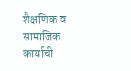शैक्षणिक व सामाजिक कार्याची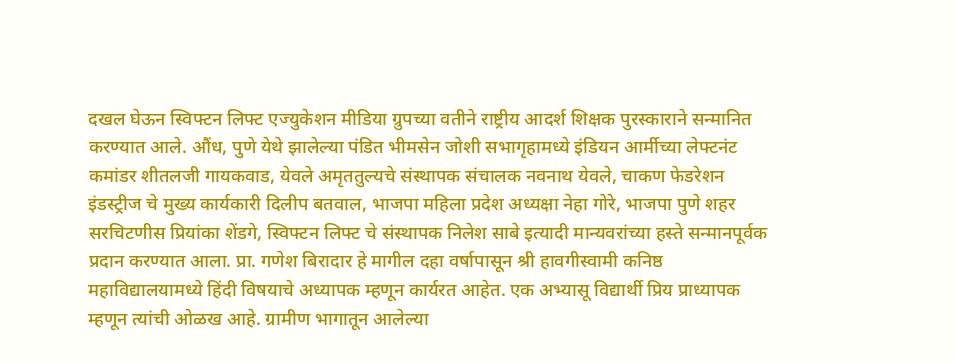दखल घेऊन स्विफ्टन लिफ्ट एज्युकेशन मीडिया ग्रुपच्या वतीने राष्ट्रीय आदर्श शिक्षक पुरस्काराने सन्मानित करण्यात आले. औंध, पुणे येथे झालेल्या पंडित भीमसेन जोशी सभागृहामध्ये इंडियन आर्मीच्या लेफ्टनंट कमांडर शीतलजी गायकवाड, येवले अमृततुल्यचे संस्थापक संचालक नवनाथ येवले, चाकण फेडरेशन इंडस्ट्रीज चे मुख्य कार्यकारी दिलीप बतवाल, भाजपा महिला प्रदेश अध्यक्षा नेहा गोरे, भाजपा पुणे शहर सरचिटणीस प्रियांका शेंडगे, स्विफ्टन लिफ्ट चे संस्थापक निलेश साबे इत्यादी मान्यवरांच्या हस्ते सन्मानपूर्वक प्रदान करण्यात आला. प्रा. गणेश बिरादार हे मागील दहा वर्षापासून श्री हावगीस्वामी कनिष्ठ महाविद्यालयामध्ये हिंदी विषयाचे अध्यापक म्हणून कार्यरत आहेत. एक अभ्यासू विद्यार्थी प्रिय प्राध्यापक म्हणून त्यांची ओळख आहे. ग्रामीण भागातून आलेल्या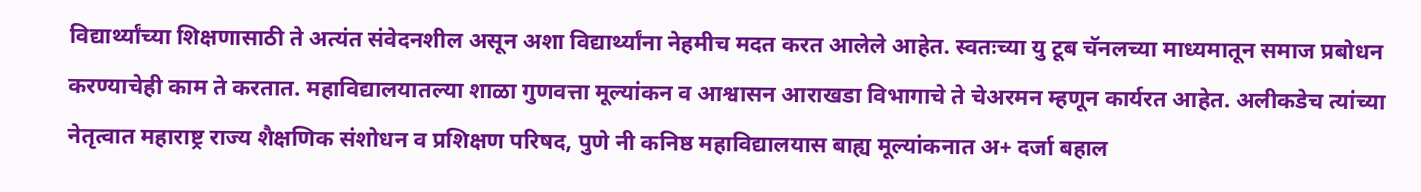विद्यार्थ्यांच्या शिक्षणासाठी ते अत्यंत संवेदनशील असून अशा विद्यार्थ्यांना नेहमीच मदत करत आलेले आहेत. स्वतःच्या यु टूब चॅनलच्या माध्यमातून समाज प्रबोधन करण्याचेही काम ते करतात. महाविद्यालयातल्या शाळा गुणवत्ता मूल्यांकन व आश्वासन आराखडा विभागाचे ते चेअरमन म्हणून कार्यरत आहेत. अलीकडेच त्यांच्या नेतृत्वात महाराष्ट्र राज्य शैक्षणिक संशोधन व प्रशिक्षण परिषद, पुणे नी कनिष्ठ महाविद्यालयास बाह्य मूल्यांकनात अ+ दर्जा बहाल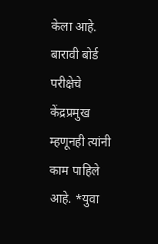केला आहे. बारावी बोर्ड परीक्षेचे केंद्रप्रमुख म्हणूनही त्यांनी काम पाहिले आहे. *युवा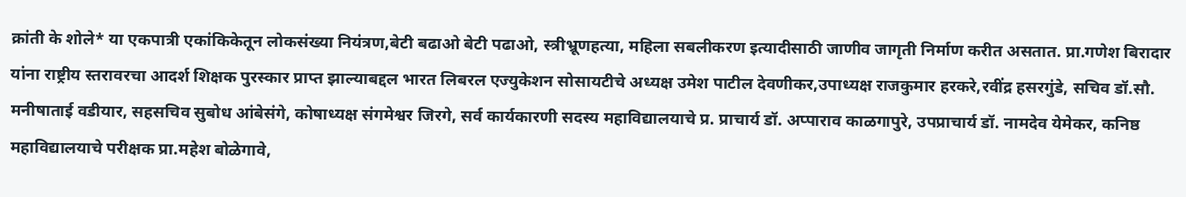क्रांती के शोले* या एकपात्री एकांकिकेतून लोकसंख्या नियंत्रण,बेटी बढाओ बेटी पढाओ, स्त्रीभ्रूणहत्या, महिला सबलीकरण इत्यादीसाठी जाणीव जागृती निर्माण करीत असतात. प्रा.गणेश बिरादार यांना राष्ट्रीय स्तरावरचा आदर्श शिक्षक पुरस्कार प्राप्त झाल्याबद्दल भारत लिबरल एज्युकेशन सोसायटीचे अध्यक्ष उमेश पाटील देवणीकर,उपाध्यक्ष राजकुमार हरकरे,रवींद्र हसरगुंडे, सचिव डॉ.सौ. मनीषाताई वडीयार, सहसचिव सुबोध आंबेसंगे, कोषाध्यक्ष संगमेश्वर जिरगे, सर्व कार्यकारणी सदस्य महाविद्यालयाचे प्र. प्राचार्य डॉ. अप्पाराव काळगापुरे, उपप्राचार्य डॉ. नामदेव येमेकर, कनिष्ठ महाविद्यालयाचे परीक्षक प्रा.महेश बोळेगावे,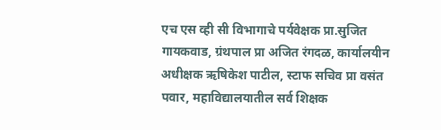एच एस व्ही सी विभागाचे पर्यवेक्षक प्रा.सुजित गायकवाड, ग्रंथपाल प्रा अजित रंगदळ, कार्यालयीन अधीक्षक ऋषिकेश पाटील, स्टाफ सचिव प्रा वसंत पवार, महाविद्यालयातील सर्व शिक्षक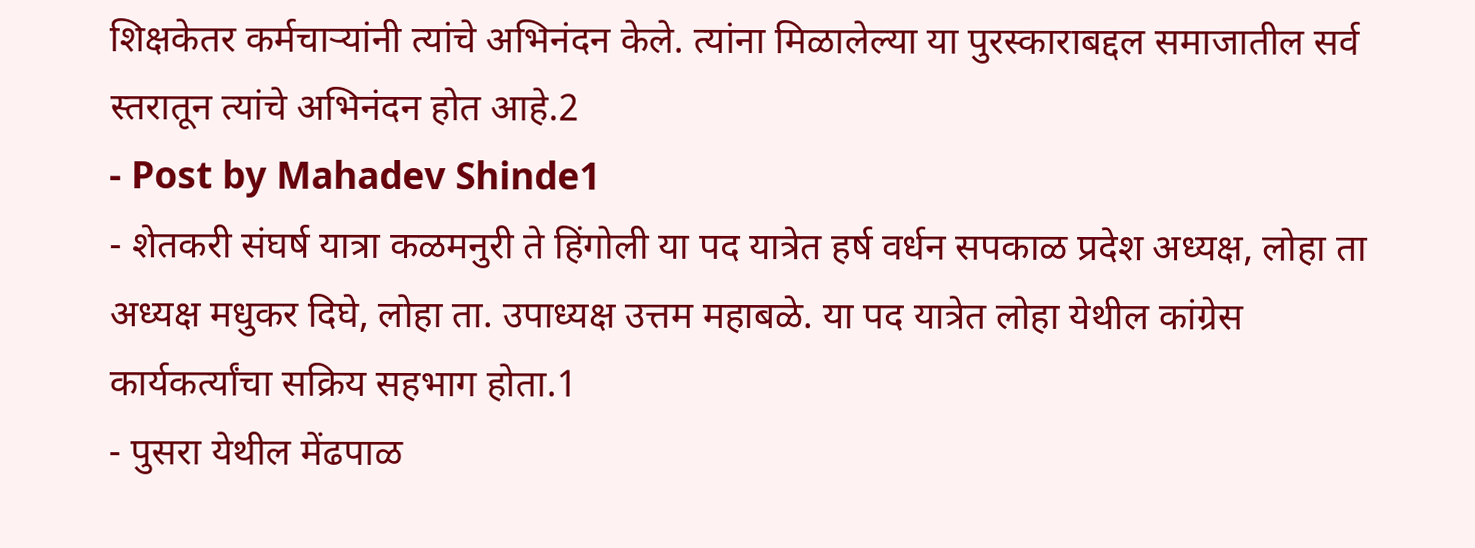शिक्षकेतर कर्मचाऱ्यांनी त्यांचे अभिनंदन केले. त्यांना मिळालेल्या या पुरस्काराबद्दल समाजातील सर्व स्तरातून त्यांचे अभिनंदन होत आहे.2
- Post by Mahadev Shinde1
- शेतकरी संघर्ष यात्रा कळमनुरी ते हिंगोली या पद यात्रेत हर्ष वर्धन सपकाळ प्रदेश अध्यक्ष, लोहा ता अध्यक्ष मधुकर दिघे, लोहा ता. उपाध्यक्ष उत्तम महाबळे. या पद यात्रेत लोहा येथील कांग्रेस कार्यकर्त्यांचा सक्रिय सहभाग होता.1
- पुसरा येथील मेंढपाळ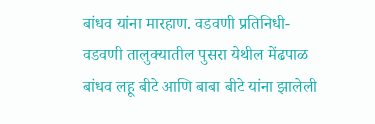बांधव यांना मारहाण. वडवणी प्रतिनिधी- वडवणी तालुक्यातील पुसरा येथील मेंढपाळ बांधव लहू बीटे आणि बाबा बीटे यांना झालेली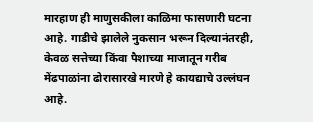मारहाण ही माणुसकीला काळिमा फासणारी घटना आहे. गाडीचे झालेले नुकसान भरून दिल्यानंतरही, केवळ सत्तेच्या किंवा पैशाच्या माजातून गरीब मेंढपाळांना ढोरासारखे मारणे हे कायद्याचे उल्लंघन आहे.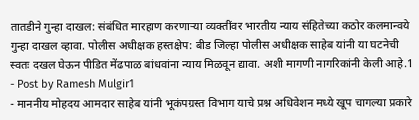तातडीने गुन्हा दाखल: संबंधित मारहाण करणाऱ्या व्यक्तींवर भारतीय न्याय संहितेच्या कठोर कलमान्वये गुन्हा दाखल व्हावा. पोलीस अधीक्षक हस्तक्षेप: बीड जिल्हा पोलीस अधीक्षक साहेब यांनी या घटनेची स्वतः दखल घेऊन पीडित मेंढपाळ बांधवांना न्याय मिळवून द्यावा. अशी मागणी नागरिकांनी केली आहे.1
- Post by Ramesh Mulgir1
- माननीय मोहदय आमदार साहेब यांनी भूकंपग्रस्त विभाग याचे प्रश्न अधिवेशन मध्ये खूप चागल्या प्रकारे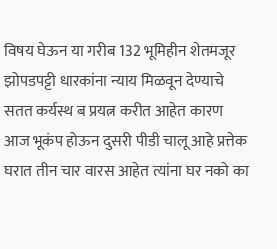विषय घेऊन या गरीब 132 भूमिहीन शेतमजूर झोपडपट्टी धारकांना न्याय मिळवून देण्याचे सतत कर्यस्थ ब प्रयत्न करीत आहेत कारण आज भूकंप होऊन दुसरी पीडी चालू आहे प्रत्तेक घरात तीन चार वारस आहेत त्यांना घर नको का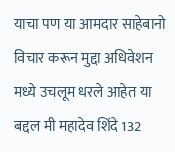याचा पण या आमदार साहेबानो विचार करून मुद्दा अधिवेशन मध्ये उचलूम धरले आहेत या बद्दल मी महादेव शिंदे 132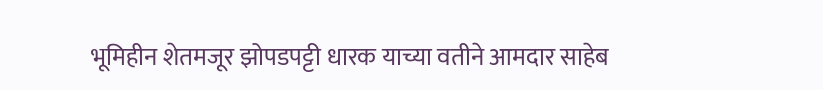भूमिहीन शेतमजूर झोपडपट्टी धारक याच्या वतीने आमदार साहेब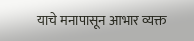याचे मनापासून आभार व्यक्त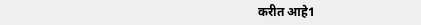करीत आहे1